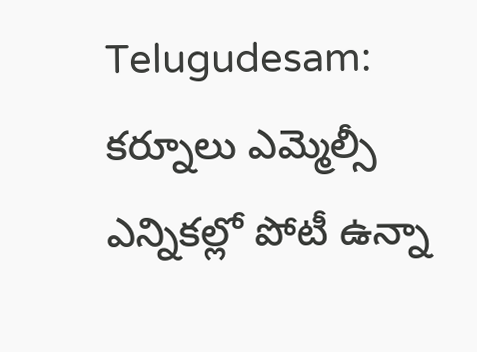Telugudesam: కర్నూలు ఎమ్మెల్సీ ఎన్నికల్లో పోటీ ఉన్నా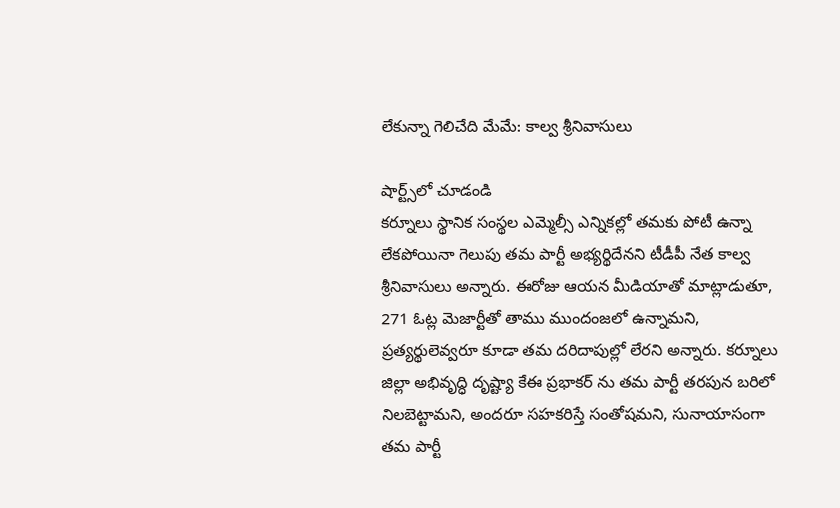లేకున్నా గెలిచేది మేమే: కాల్వ శ్రీనివాసులు

షార్ట్స్‌లో చూడండి
కర్నూలు స్థానిక సంస్థల ఎమ్మెల్సీ ఎన్నికల్లో తమకు పోటీ ఉన్నా లేకపోయినా గెలుపు తమ పార్టీ అభ్యర్థిదేనని టీడీపీ నేత కాల్వ శ్రీనివాసులు అన్నారు. ఈరోజు ఆయన మీడియాతో మాట్లాడుతూ, 271 ఓట్ల మెజార్టీతో తాము ముందంజలో ఉన్నామని, ప్రత్యర్థులెవ్వరూ కూడా తమ దరిదాపుల్లో లేరని అన్నారు. కర్నూలు జిల్లా అభివృద్ధి దృష్ట్యా కేఈ ప్రభాకర్ ను తమ పార్టీ తరపున బరిలో నిలబెట్టామని, అందరూ సహకరిస్తే సంతోషమని, సునాయాసంగా తమ పార్టీ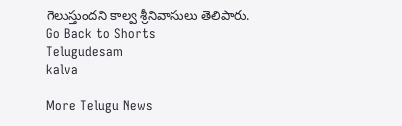గెలుస్తుందని కాల్వ శ్రీనివాసులు తెలిపారు.
Go Back to Shorts
Telugudesam
kalva

More Telugu News